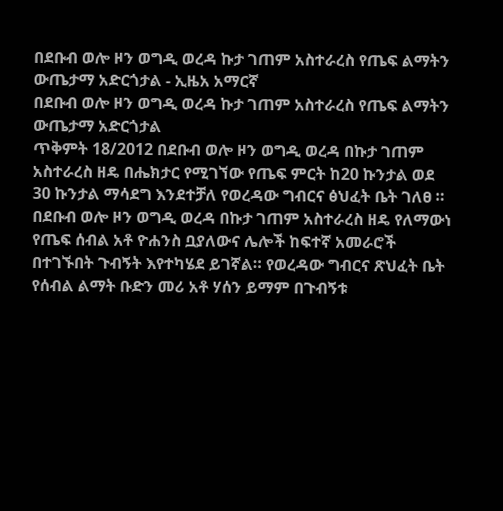በደቡብ ወሎ ዞን ወግዲ ወረዳ ኩታ ገጠም አስተራረስ የጤፍ ልማትን ውጤታማ አድርጎታል - ኢዜአ አማርኛ
በደቡብ ወሎ ዞን ወግዲ ወረዳ ኩታ ገጠም አስተራረስ የጤፍ ልማትን ውጤታማ አድርጎታል
ጥቅምት 18/2012 በደቡብ ወሎ ዞን ወግዲ ወረዳ በኩታ ገጠም አስተራረስ ዘዴ በሔክታር የሚገኘው የጤፍ ምርት ከ20 ኩንታል ወደ 30 ኩንታል ማሳደግ እንደተቻለ የወረዳው ግብርና ፅህፈት ቤት ገለፀ ። በደቡብ ወሎ ዞን ወግዲ ወረዳ በኩታ ገጠም አስተራረስ ዘዴ የለማውነ የጤፍ ሰብል አቶ ዮሐንስ ቧያለውና ሌሎች ከፍተኛ አመራሮች በተገኙበት ጉብኝት እየተካሄደ ይገኛል። የወረዳው ግብርና ጽህፈት ቤት የሰብል ልማት ቡድን መሪ አቶ ሃሰን ይማም በጉብኝቱ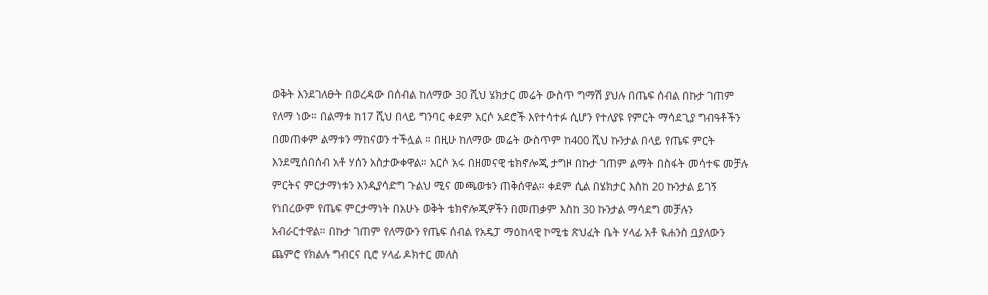ወቅት እንደገለፁት በወረዳው በሰብል ከለማው 30 ሺህ ሄክታር መሬት ውስጥ ግማሽ ያህሉ በጤፍ ሰብል በኩታ ገጠም የለማ ነው። በልማቱ ከ17 ሺህ በላይ ግንባር ቀደም አርሶ አደሮች እየተሳተፉ ሲሆን የተለያዩ የምርት ማሳደጊያ ግብዓቶችን በመጠቀም ልማቱን ማከናወን ተችሏል ። በዚሁ ከለማው መሬት ውስጥም ከ400 ሺህ ኩንታል በላይ የጤፍ ምርት እንደሚሰበሰብ አቶ ሃሰን አስታውቀዋል። አርሶ አሩ በዘመናዊ ቴክኖሎጂ ታግዞ በኩታ ገጠም ልማት በስፋት መሳተፍ መቻሉ ምርትና ምርታማነቱን እንዲያሳድግ ጉልህ ሚና መጫወቱን ጠቅሰዋል። ቀደም ሲል በሄክታር እስከ 20 ኩንታል ይገኝ የነበረውም የጤፍ ምርታማነት በአሁኑ ወቅት ቴክኖሎጂዎችን በመጠቃም እስከ 30 ኩንታል ማሳደግ መቻሉን አብራርተዋል። በኩታ ገጠም የለማውን የጤፍ ሰብል የአዴፓ ማዕከላዊ ኮሚቴ ጽህፈት ቤት ሃላፊ አቶ ዪሐንስ ቧያለውን ጨምሮ የክልሉ ግብርና ቢሮ ሃላፊ ዶክተር መለስ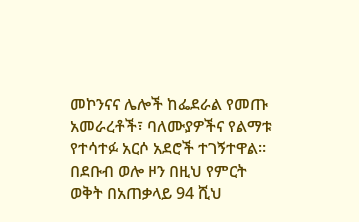መኮንናና ሌሎች ከፌደራል የመጡ አመራረቶች፣ ባለሙያዎችና የልማቱ የተሳተፉ አርሶ አደሮች ተገኝተዋል። በደቡብ ወሎ ዞን በዚህ የምርት ወቅት በአጠቃላይ 94 ሺህ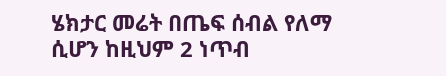ሄክታር መሬት በጤፍ ሰብል የለማ ሲሆን ከዚህም 2 ነጥብ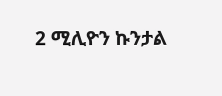2 ሚሊዮን ኩንታል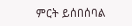ምርት ይሰበሰባል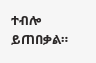ተብሎ ይጠበቃል።